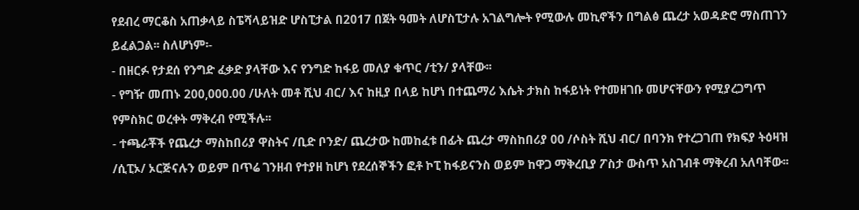የደብረ ማርቆስ አጠቃላይ ስፔሻላይዝድ ሆስፒታል በ2017 በጀት ዓመት ለሆስፒታሉ አገልግሎት የሚውሉ መኪኖችን በግልፅ ጨረታ አወዳድሮ ማስጠገን ይፈልጋል፡፡ ስለሆነም፡-
- በዘርፉ የታደሰ የንግድ ፈቃድ ያላቸው እና የንግድ ከፋይ መለያ ቁጥር /ቲን/ ያላቸው፡፡
- የግዥ መጠኑ 200,000.00 /ሁለት መቶ ሺህ ብር/ እና ከዚያ በላይ ከሆነ በተጨማሪ እሴት ታክስ ከፋይነት የተመዘገቡ መሆናቸውን የሚያረጋግጥ የምስክር ወረቀት ማቅረብ የሚችሉ፡፡
- ተጫራቾች የጨረታ ማስከበሪያ ዋስትና /ቢድ ቦንድ/ ጨረታው ከመከፈቱ በፊት ጨረታ ማስከበሪያ 00 /ሶስት ሺህ ብር/ በባንክ የተረጋገጠ የክፍያ ትዕዛዝ /ሲፒኦ/ ኦርጅናሉን ወይም በጥሬ ገንዘብ የተያዘ ከሆነ የደረሰኞችን ፎቶ ኮፒ ከፋይናንስ ወይም ከዋጋ ማቅረቢያ ፖስታ ውስጥ አስገብቶ ማቅረብ አለባቸው፡፡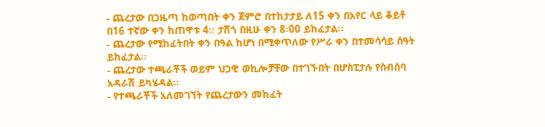- ጨረታው በጋዜጣ ከወጣበት ቀን ጀምሮ በተከታታይ ለ15 ቀን በአየር ላይ ቆይቶ በ16 ተኛው ቀን ከጠዋቱ 4፡፡ ታሽጎ በዚሁ ቀን 8፡00 ይከፈታል፡፡
- ጨረታው የሚከፈትበት ቀን በዓል ከሆነ በሚቀጥለው የሥራ ቀን በተመሳሳይ ሰዓት ይከፈታል፡፡
- ጨረታው ተጫራቾች ወይም ህጋዊ ወኪሎቻቸው በተገኙበት በሆስፒታሉ የስብሰባ አዳራሽ ይካሄዳል፡፡
- የተጫራቾች አለመገኘት የጨረታውን መከፈት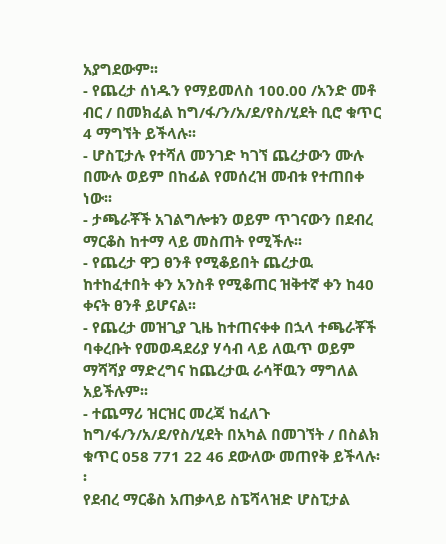አያግደውም፡፡
- የጨረታ ሰነዱን የማይመለስ 100.00 /አንድ መቶ ብር / በመክፈል ከግ/ፋ/ን/አ/ደ/የስ/ሂደት ቢሮ ቁጥር 4 ማግኘት ይችላሉ፡፡
- ሆስፒታሉ የተሻለ መንገድ ካገኘ ጨረታውን ሙሉ በሙሉ ወይም በከፊል የመሰረዝ መብቱ የተጠበቀ ነው፡፡
- ታጫራቾች አገልግሎቱን ወይም ጥገናውን በደብረ ማርቆስ ከተማ ላይ መስጠት የሚችሉ፡፡
- የጨረታ ዋጋ ፀንቶ የሚቆይበት ጨረታዉ ከተከፈተበት ቀን አንስቶ የሚቆጠር ዝቅተኛ ቀን ከ40 ቀናት ፀንቶ ይሆናል፡፡
- የጨረታ መዝጊያ ጊዜ ከተጠናቀቀ በኋላ ተጫራቾች ባቀረቡት የመወዳደሪያ ሃሳብ ላይ ለዉጥ ወይም ማሻሻያ ማድረግና ከጨረታዉ ራሳቸዉን ማግለል አይችሉም፡፡
- ተጨማሪ ዝርዝር መረጃ ከፈለጉ ከግ/ፋ/ን/አ/ደ/የስ/ሂደት በአካል በመገኘት / በስልክ ቁጥር 058 771 22 46 ደውለው መጠየቅ ይችላሉ፡፡
የደብረ ማርቆስ አጠቃላይ ስፔሻላዝድ ሆስፒታል